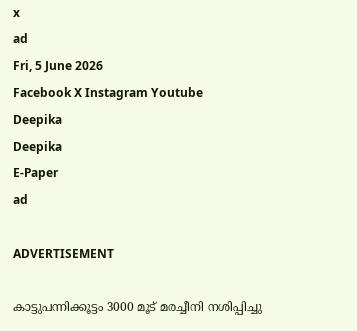x
ad
Fri, 5 June 2026
Facebook X Instagram Youtube
Deepika
Deepika
E-Paper
ad

ADVERTISEMENT

കാട്ടുപന്നിക്കൂട്ടം 3000 മൂട് മരച്ചീനി നശിപ്പിച്ചു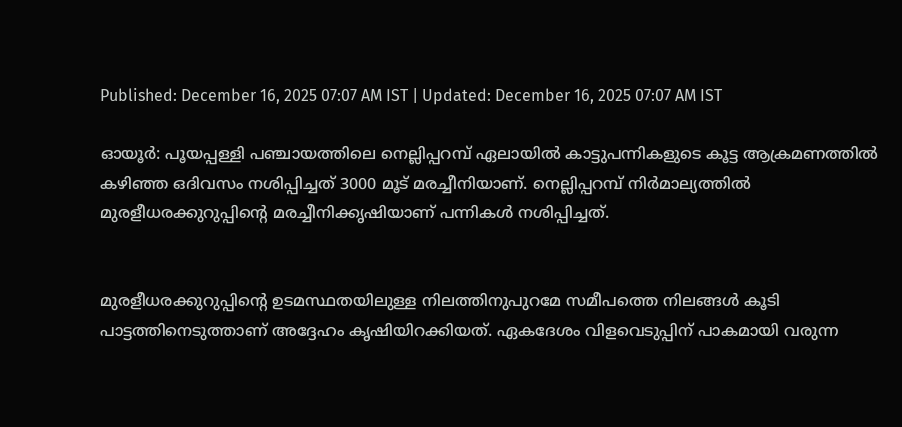Published: December 16, 2025 07:07 AM IST | Updated: December 16, 2025 07:07 AM IST

ഓയൂർ: പൂയപ്പള്ളി പഞ്ചായത്തിലെ നെല്ലിപ്പറമ്പ് ഏലായിൽ കാട്ടുപന്നികളുടെ കൂട്ട ആക്രമണത്തിൽ കഴിഞ്ഞ ഒദിവസം നശിപ്പിച്ചത് 3000 മൂട് മരച്ചീനിയാണ്. നെല്ലിപ്പറമ്പ് നിർമാല്യത്തിൽ മുരളീധരക്കുറുപ്പിന്‍റെ മരച്ചീനിക്കൃഷിയാണ് പന്നികൾ നശിപ്പിച്ചത്.


മുരളീധരക്കുറുപ്പിന്‍റെ ഉടമസ്ഥതയിലുള്ള നിലത്തിനുപുറമേ സമീപത്തെ നിലങ്ങൾ കൂടി പാട്ടത്തിനെടുത്താണ് അദ്ദേഹം കൃഷിയിറക്കിയത്. ഏകദേശം വിളവെടുപ്പിന് പാകമായി വരുന്ന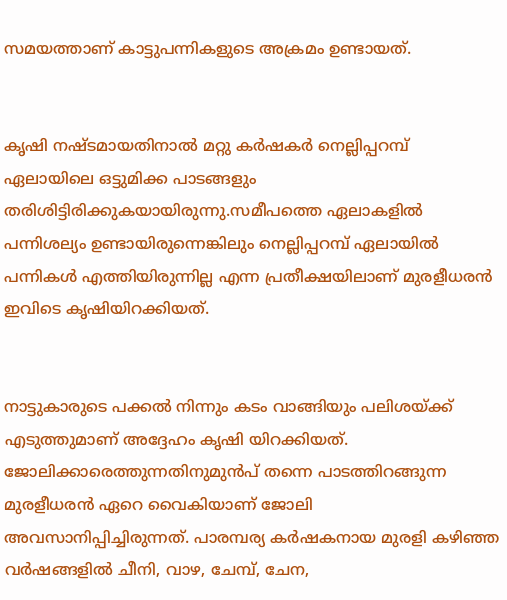സമയത്താണ് കാട്ടുപന്നികളുടെ അക്രമം ഉണ്ടായത്.


കൃഷി നഷ്ടമായതിനാൽ മറ്റു കർഷകർ നെല്ലിപ്പറമ്പ് ഏലായിലെ ഒട്ടുമിക്ക പാടങ്ങളും തരിശിട്ടിരിക്കുകയായിരുന്നു.സമീപത്തെ ഏലാകളിൽ പന്നിശല്യം ഉണ്ടായിരുന്നെങ്കിലും നെല്ലിപ്പറമ്പ് ഏലായിൽ പന്നികൾ എത്തിയിരുന്നില്ല എന്ന പ്രതീക്ഷയിലാണ് മുരളീധരൻ ഇവിടെ കൃഷിയിറക്കിയത്.


നാട്ടുകാരുടെ പക്കൽ നിന്നും കടം വാങ്ങിയും പലിശയ്ക്ക് എടുത്തുമാണ് അദ്ദേഹം കൃഷി യിറക്കിയത്. ജോലിക്കാരെത്തുന്നതിനുമുൻപ് തന്നെ പാടത്തിറങ്ങുന്ന മുരളീധരൻ ഏറെ വൈകിയാണ് ജോലി അവസാനിപ്പിച്ചിരുന്നത്. പാരമ്പര്യ കർഷകനായ മുരളി കഴിഞ്ഞ വർഷങ്ങളിൽ ചീനി, വാഴ, ചേമ്പ്, ചേന,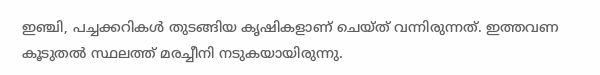ഇഞ്ചി, പച്ചക്കറികൾ തുടങ്ങിയ കൃഷികളാണ് ചെയ്ത് വന്നിരുന്നത്. ഇത്തവണ കൂടുതൽ സ്ഥലത്ത് മരച്ചീനി നടുകയായിരുന്നു.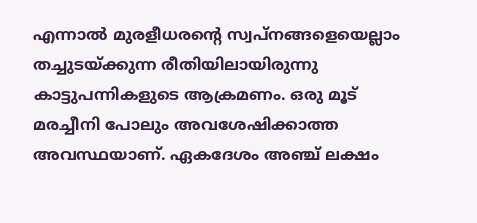എന്നാൽ മുരളീധരന്‍റെ സ്വപ്നങ്ങളെയെല്ലാം തച്ചുടയ്ക്കുന്ന രീതിയിലായിരുന്നു കാട്ടുപന്നികളുടെ ആക്രമണം. ഒരു മൂട് മരച്ചീനി പോലും അവശേഷിക്കാത്ത അവസ്ഥയാണ്. ഏകദേശം അഞ്ച് ലക്ഷം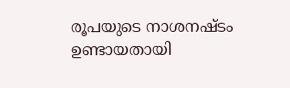രൂപയുടെ നാശനഷ്ടം ഉണ്ടായതായി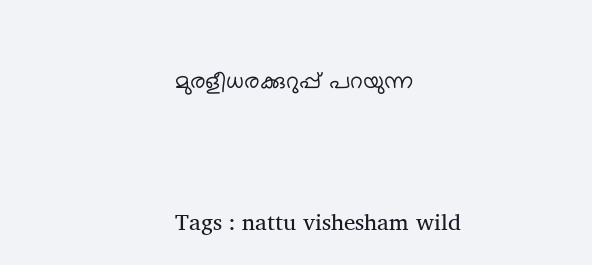മുരളീധരക്കുറുപ്പ് പറയുന്ന



Tags : nattu vishesham wild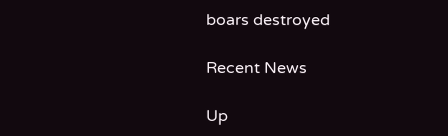boars destroyed

Recent News

Up